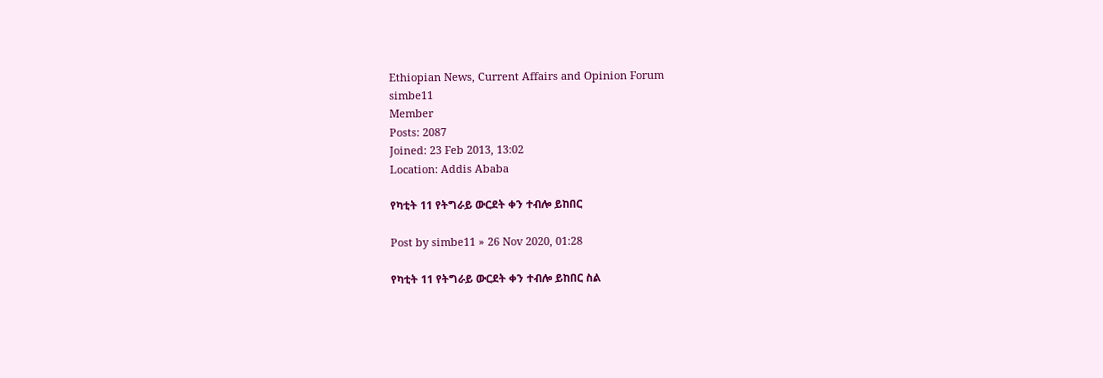Ethiopian News, Current Affairs and Opinion Forum
simbe11
Member
Posts: 2087
Joined: 23 Feb 2013, 13:02
Location: Addis Ababa

የካቲት 11 የትግራይ ውርደት ቀን ተብሎ ይከበር

Post by simbe11 » 26 Nov 2020, 01:28

የካቲት 11 የትግራይ ውርደት ቀን ተብሎ ይከበር ስል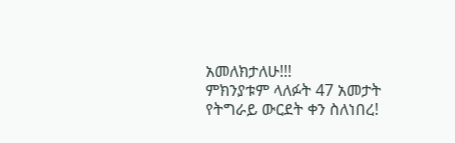አመለክታለሁ!!!
ምክንያቱም ላለፉት 47 አመታት የትግራይ ውርደት ቀን ስለነበረ!